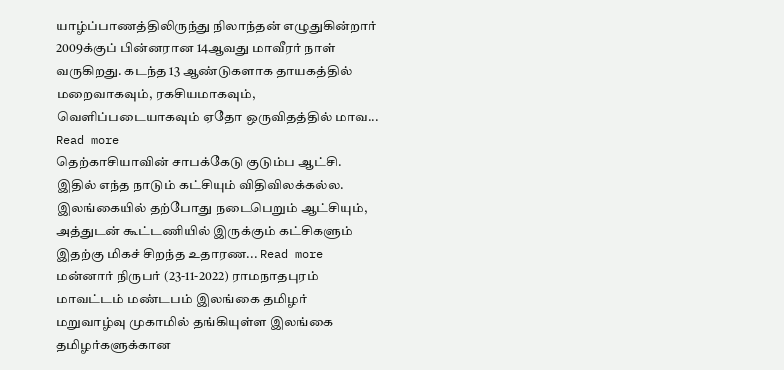யாழ்ப்பாணத்திலிருந்து நிலாந்தன் எழுதுகின்றார் 2009க்குப் பின்னரான 14ஆவது மாவீரர் நாள் வருகிறது. கடந்த 13 ஆண்டுகளாக தாயகத்தில் மறைவாகவும், ரகசியமாகவும், வெளிப்படையாகவும் ஏதோ ஒருவிதத்தில் மாவ... Read more
தெற்காசியாவின் சாபக்கேடு குடும்ப ஆட்சி. இதில் எந்த நாடும் கட்சியும் விதிவிலக்கல்ல. இலங்கையில் தற்போது நடைபெறும் ஆட்சியும், அத்துடன் கூட்டணியில் இருக்கும் கட்சிகளும் இதற்கு மிகச் சிறந்த உதாரண... Read more
மன்னார் நிருபர் (23-11-2022) ராமநாதபுரம் மாவட்டம் மண்டபம் இலங்கை தமிழர் மறுவாழ்வு முகாமில் தங்கியுள்ள இலங்கை தமிழர்களுக்கான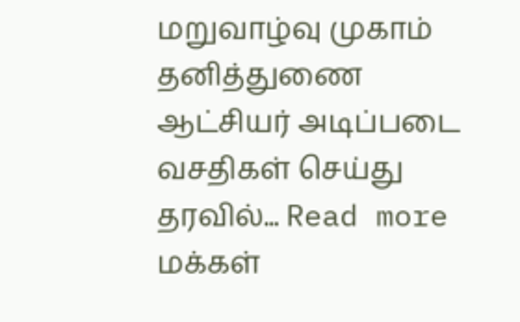மறுவாழ்வு முகாம் தனித்துணை ஆட்சியர் அடிப்படை வசதிகள் செய்து தரவில்... Read more
மக்கள்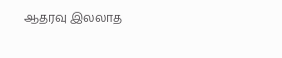ஆதரவு இலலாத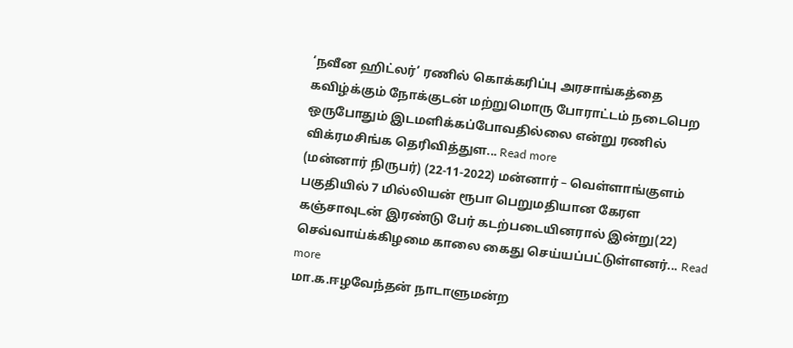‘நவீன ஹிட்லர்’ ரணில் கொக்கரிப்பு அரசாங்கத்தை கவிழ்க்கும் நோக்குடன் மற்றுமொரு போராட்டம் நடைபெற ஒருபோதும் இடமளிக்கப்போவதில்லை என்று ரணில் விக்ரமசிங்க தெரிவித்துள... Read more
(மன்னார் நிருபர்) (22-11-2022) மன்னார் – வெள்ளாங்குளம் பகுதியில் 7 மில்லியன் ரூபா பெறுமதியான கேரள கஞ்சாவுடன் இரண்டு பேர் கடற்படையினரால் இன்று(22) செவ்வாய்க்கிழமை காலை கைது செய்யப்பட்டுள்ளனர்... Read more
மா.க.ஈழவேந்தன் நாடாளுமன்ற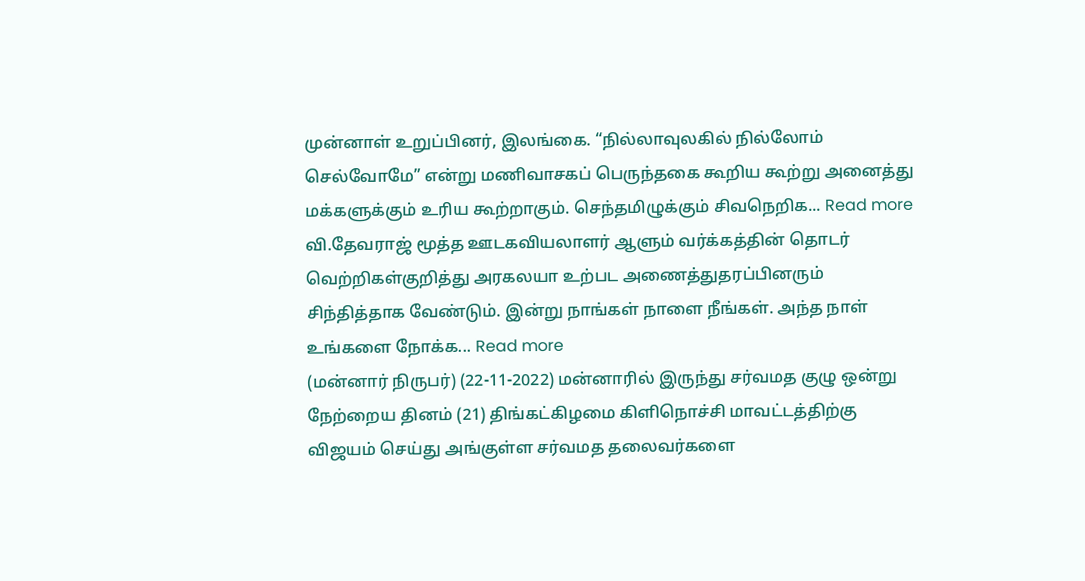முன்னாள் உறுப்பினர், இலங்கை. “நில்லாவுலகில் நில்லோம் செல்வோமே” என்று மணிவாசகப் பெருந்தகை கூறிய கூற்று அனைத்து மக்களுக்கும் உரிய கூற்றாகும். செந்தமிழுக்கும் சிவநெறிக... Read more
வி.தேவராஜ் மூத்த ஊடகவியலாளர் ஆளும் வர்க்கத்தின் தொடர் வெற்றிகள்குறித்து அரகலயா உற்பட அணைத்துதரப்பினரும் சிந்தித்தாக வேண்டும். இன்று நாங்கள் நாளை நீங்கள். அந்த நாள் உங்களை நோக்க... Read more
(மன்னார் நிருபர்) (22-11-2022) மன்னாரில் இருந்து சர்வமத குழு ஒன்று நேற்றைய தினம் (21) திங்கட்கிழமை கிளிநொச்சி மாவட்டத்திற்கு விஜயம் செய்து அங்குள்ள சர்வமத தலைவர்களை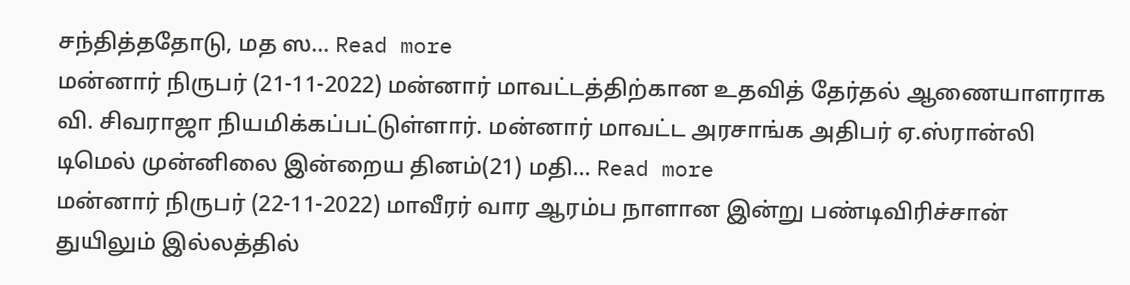சந்தித்ததோடு, மத ஸ... Read more
மன்னார் நிருபர் (21-11-2022) மன்னார் மாவட்டத்திற்கான உதவித் தேர்தல் ஆணையாளராக வி. சிவராஜா நியமிக்கப்பட்டுள்ளார். மன்னார் மாவட்ட அரசாங்க அதிபர் ஏ.ஸ்ரான்லி டிமெல் முன்னிலை இன்றைய தினம்(21) மதி... Read more
மன்னார் நிருபர் (22-11-2022) மாவீரர் வார ஆரம்ப நாளான இன்று பண்டிவிரிச்சான் துயிலும் இல்லத்தில்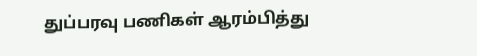துப்பரவு பணிகள் ஆரம்பித்து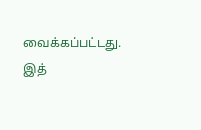வைக்கப்பட்டது. இத்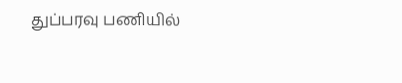துப்பரவு பணியில்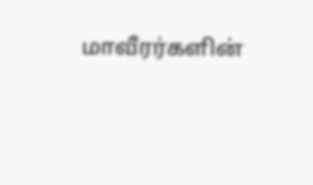மாவீரர்களின்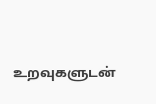உறவுகளுடன்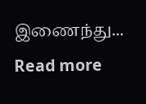இணைந்து... Read more